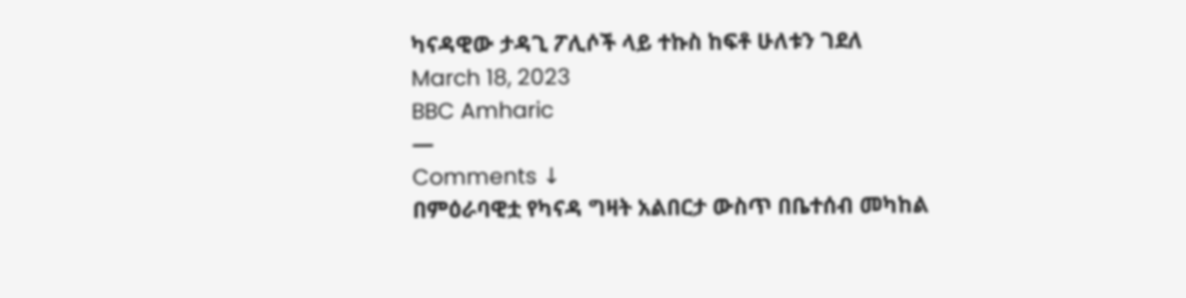ካናዳዊው ታዳጊ ፖሊሶች ላይ ተኩስ ከፍቶ ሁለቱን ገደለ
March 18, 2023
BBC Amharic
—
Comments ↓
በምዕራባዊቷ የካናዳ ግዛት አልበርታ ውስጥ በቤተሰብ መካከል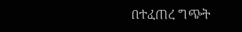በተፈጠረ ግጭት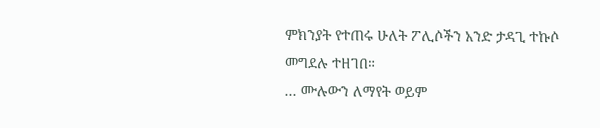ምክንያት የተጠሩ ሁለት ፖሊሶችን አንድ ታዳጊ ተኩሶ መግደሉ ተዘገበ።
... ሙሉውን ለማየት ወይም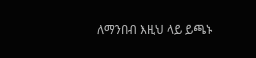ለማንበብ እዚህ ላይ ይጫኑ